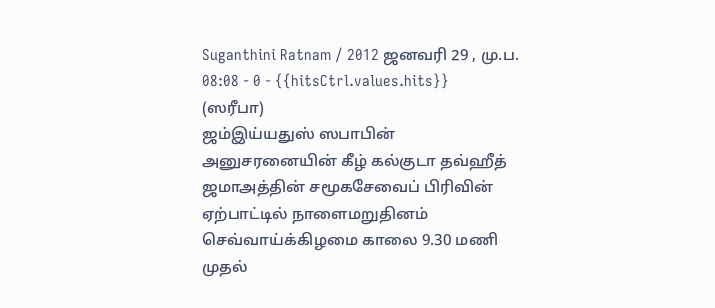Suganthini Ratnam / 2012 ஜனவரி 29 , மு.ப. 08:08 - 0 - {{hitsCtrl.values.hits}}
(ஸரீபா)
ஜம்இய்யதுஸ் ஸபாபின் அனுசரனையின் கீழ் கல்குடா தவ்ஹீத் ஜமாஅத்தின் சமூகசேவைப் பிரிவின் ஏற்பாட்டில் நாளைமறுதினம் செவ்வாய்க்கிழமை காலை 9.30 மணி முதல்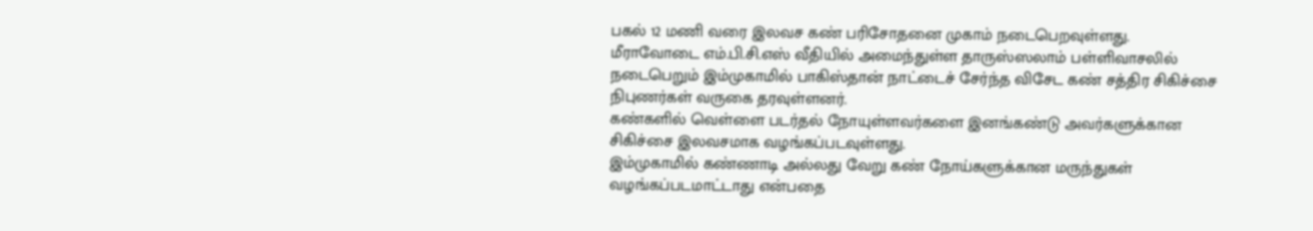பகல் 12 மணி வரை இலவச கண் பரிசோதனை முகாம் நடைபெறவுள்ளது.
மீராவோடை எம்.பி.சி.எஸ் வீதியில் அமைந்துள்ள தாருஸ்ஸலாம் பள்ளிவாசலில் நடைபெறும் இம்முகாமில் பாகிஸ்தான் நாட்டைச் சேர்ந்த விசேட கண் சத்திர சிகிச்சை நிபுணர்கள் வருகை தரவுள்ளனர்.
கண்களில் வெள்ளை படர்தல் நோயுள்ளவர்களை இனங்கண்டு அவர்களுக்கான சிகிச்சை இலவசமாக வழங்கப்படவுள்ளது.
இம்முகாமில் கண்ணாடி அல்லது வேறு கண் நோய்களுக்கான மருந்துகள் வழங்கப்படமாட்டாது என்பதை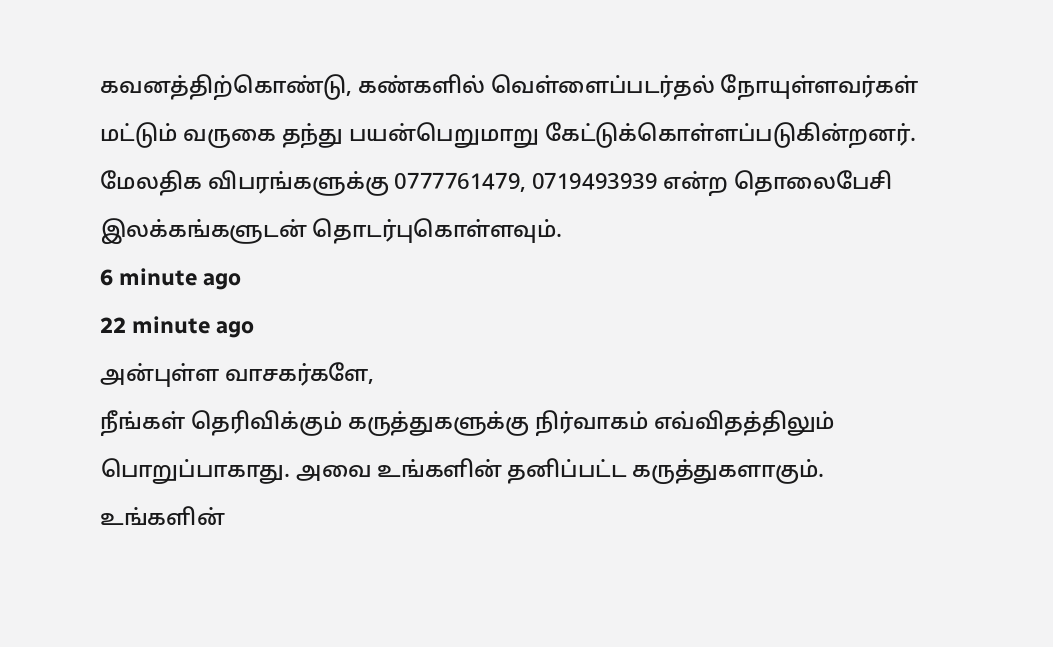கவனத்திற்கொண்டு, கண்களில் வெள்ளைப்படர்தல் நோயுள்ளவர்கள் மட்டும் வருகை தந்து பயன்பெறுமாறு கேட்டுக்கொள்ளப்படுகின்றனர். மேலதிக விபரங்களுக்கு 0777761479, 0719493939 என்ற தொலைபேசி இலக்கங்களுடன் தொடர்புகொள்ளவும்.
6 minute ago
22 minute ago
அன்புள்ள வாசகர்களே,
நீங்கள் தெரிவிக்கும் கருத்துகளுக்கு நிர்வாகம் எவ்விதத்திலும் பொறுப்பாகாது. அவை உங்களின் தனிப்பட்ட கருத்துகளாகும். உங்களின்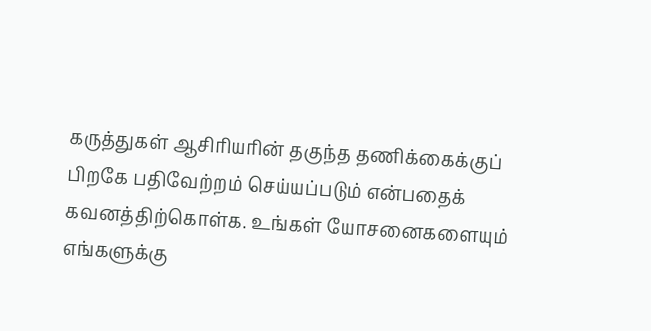கருத்துகள் ஆசிரியரின் தகுந்த தணிக்கைக்குப் பிறகே பதிவேற்றம் செய்யப்படும் என்பதைக் கவனத்திற்கொள்க. உங்கள் யோசனைகளையும் எங்களுக்கு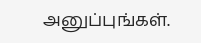அனுப்புங்கள்.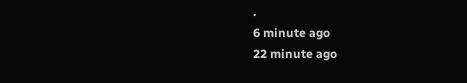.
6 minute ago
22 minute ago